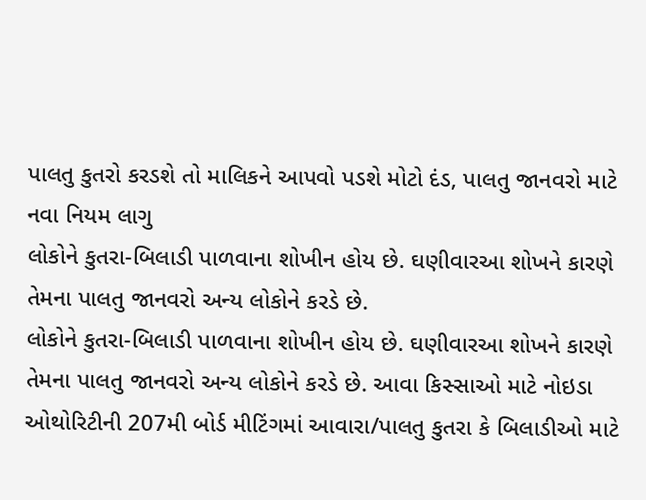પાલતુ કુતરો કરડશે તો માલિકને આપવો પડશે મોટો દંડ, પાલતુ જાનવરો માટે નવા નિયમ લાગુ
લોકોને કુતરા-બિલાડી પાળવાના શોખીન હોય છે. ઘણીવારઆ શોખને કારણે તેમના પાલતુ જાનવરો અન્ય લોકોને કરડે છે.
લોકોને કુતરા-બિલાડી પાળવાના શોખીન હોય છે. ઘણીવારઆ શોખને કારણે તેમના પાલતુ જાનવરો અન્ય લોકોને કરડે છે. આવા કિસ્સાઓ માટે નોઇડા ઓથોરિટીની 207મી બોર્ડ મીટિંગમાં આવારા/પાલતુ કુતરા કે બિલાડીઓ માટે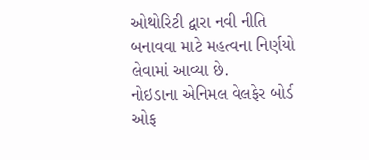ઓથોરિટી દ્વારા નવી નીતિ બનાવવા માટે મહત્વના નિર્ણયો લેવામાં આવ્યા છે.
નોઇડાના એનિમલ વેલફેર બોર્ડ ઓફ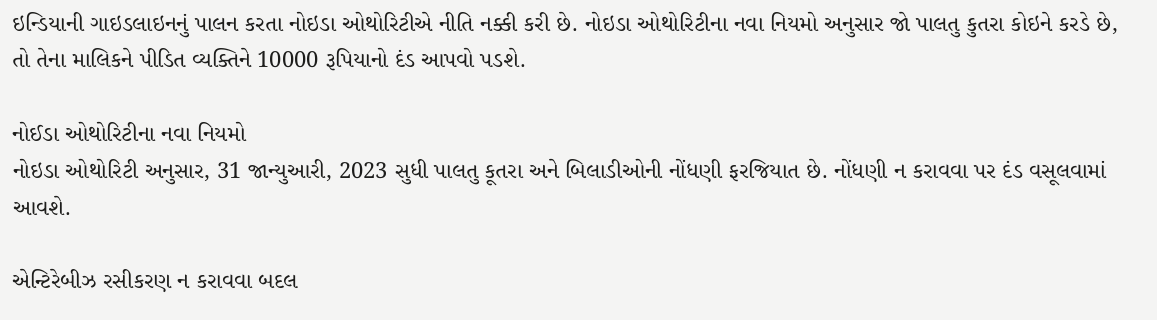ઇન્ડિયાની ગાઇડલાઇનનું પાલન કરતા નોઇડા ઓથોરિટીએ નીતિ નક્કી કરી છે. નોઇડા ઓથોરિટીના નવા નિયમો અનુસાર જો પાલતુ કુતરા કોઇને કરડે છે, તો તેના માલિકને પીડિત વ્યક્તિને 10000 રૂપિયાનો દંડ આપવો પડશે.

નોઈડા ઓથોરિટીના નવા નિયમો
નોઇડા ઓથોરિટી અનુસાર, 31 જાન્યુઆરી, 2023 સુધી પાલતુ કૂતરા અને બિલાડીઓની નોંધણી ફરજિયાત છે. નોંધણી ન કરાવવા પર દંડ વસૂલવામાં આવશે.

એન્ટિરેબીઝ રસીકરણ ન કરાવવા બદલ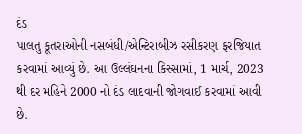દંડ
પાલતુ કૂતરાઓની નસબંધી/એન્ટિરાબીઝ રસીકરણ ફરજિયાત કરવામાં આવ્યું છે. આ ઉલ્લંઘનના કિસ્સામાં, 1 માર્ચ, 2023 થી દર મહિને 2000 નો દંડ લાદવાની જોગવાઈ કરવામાં આવી છે.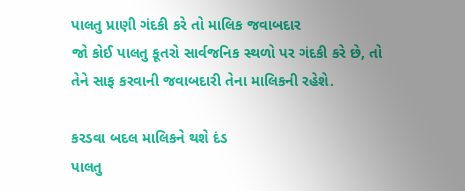પાલતુ પ્રાણી ગંદકી કરે તો માલિક જવાબદાર
જો કોઈ પાલતુ કૂતરો સાર્વજનિક સ્થળો પર ગંદકી કરે છે, તો તેને સાફ કરવાની જવાબદારી તેના માલિકની રહેશે.

કરડવા બદલ માલિકને થશે દંડ
પાલતુ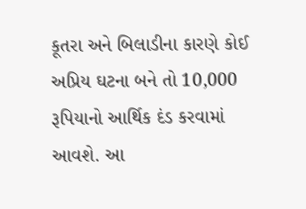કૂતરા અને બિલાડીના કારણે કોઈ અપ્રિય ઘટના બને તો 10,000 રૂપિયાનો આર્થિક દંડ કરવામાં આવશે. આ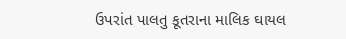ઉપરાંત પાલતુ કૂતરાના માલિક ઘાયલ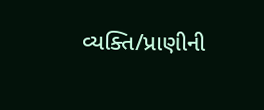વ્યક્તિ/પ્રાણીની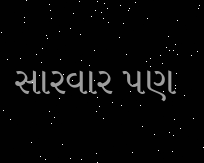સારવાર પણ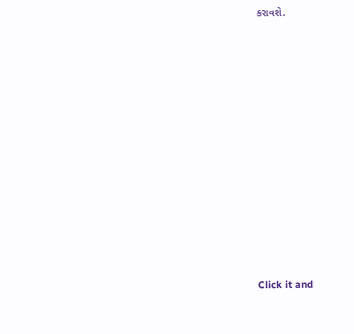કરાવશે.












Click it and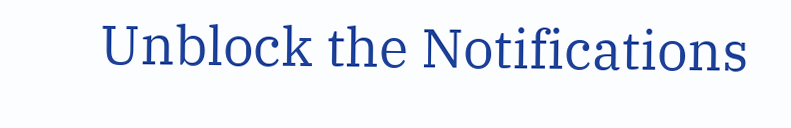Unblock the Notifications